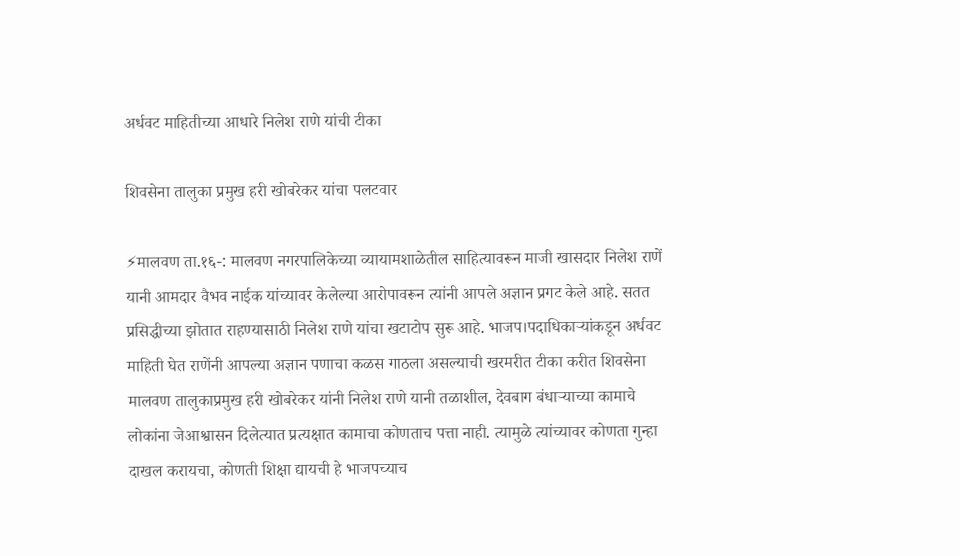अर्धवट माहितीच्या आधारे निलेश राणे यांची टीका

शिवसेना तालुका प्रमुख हरी खोबरेकर यांचा पलटवार

⚡मालवण ता.१६-: मालवण नगरपालिकेच्या व्यायामशाळेतील साहित्यावरून माजी खासदार निलेश राणें यानी आमदार वैभव नाईक यांच्यावर केलेल्या आरोपावरून त्यांनी आपले अज्ञान प्रगट केले आहे. सतत प्रसिद्धीच्या झोतात राहण्यासाठी निलेश राणे यांचा खटाटोप सुरू आहे. भाजप।पदाधिकाऱ्यांकडून अर्धवट माहिती घेत राणेंनी आपल्या अज्ञान पणाचा कळस गाठला असल्याची खरमरीत टीका करीत शिवसेना मालवण तालुकाप्रमुख हरी खोबरेकर यांनी निलेश राणे यानी तळाशील, देवबाग बंधाऱ्याच्या कामाचे लोकांना जेआश्वासन दिलेत्यात प्रत्यक्षात कामाचा कोणताच पत्ता नाही. त्यामुळे त्यांच्यावर कोणता गुन्हा दाखल करायचा, कोणती शिक्षा द्यायची हे भाजपच्याच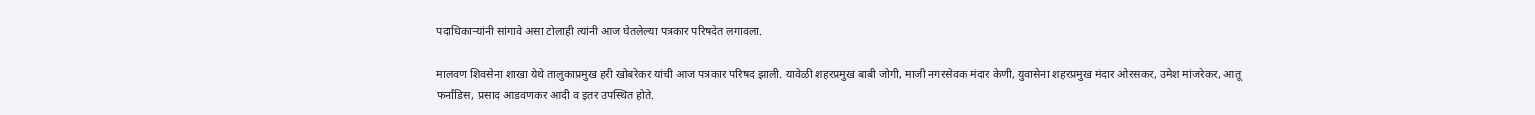पदाधिकाऱ्यांनी सांगावे असा टोलाही त्यांनी आज घेतलेल्या पत्रकार परिषदेत लगावला.

मालवण शिवसेना शाखा येथे तालुकाप्रमुख हरी खोबरेकर यांची आज पत्रकार परिषद झाली. यावेळी शहरप्रमुख बाबी जोगी, माजी नगरसेवक मंदार केणी, युवासेना शहरप्रमुख मंदार ओरसकर, उमेश मांजरेकर, आतू फर्नांडिस, प्रसाद आडवणकर आदी व इतर उपस्थित होते.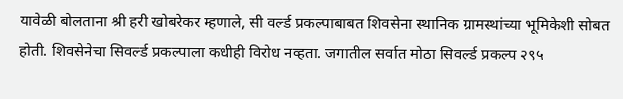यावेळी बोलताना श्री हरी खोबरेकर म्हणाले, सी वर्ल्ड प्रकल्पाबाबत शिवसेना स्थानिक ग्रामस्थांच्या भूमिकेशी सोबत होती. शिवसेनेचा सिवर्ल्ड प्रकल्पाला कधीही विरोध नव्हता. जगातील सर्वात मोठा सिवर्ल्ड प्रकल्प २९५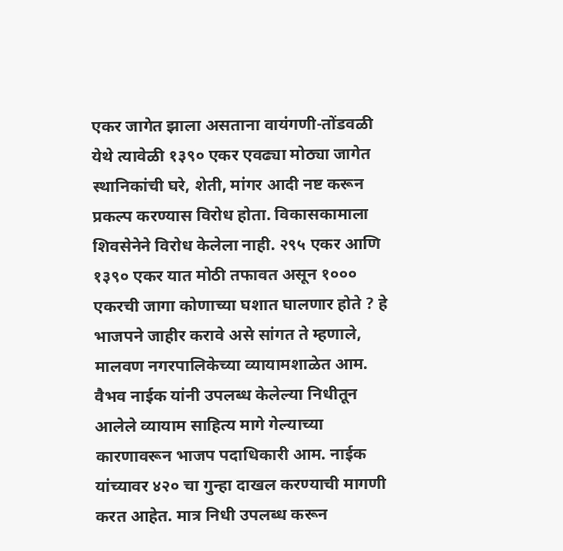एकर जागेत झाला असताना वायंगणी-तोंडवळी येथे त्यावेळी १३९० एकर एवढ्या मोठ्या जागेत स्थानिकांची घरे, शेती, मांगर आदी नष्ट करून प्रकल्प करण्यास विरोध होता. विकासकामाला शिवसेनेने विरोध केलेला नाही. २९५ एकर आणि १३९० एकर यात मोठी तफावत असून १००० एकरची जागा कोणाच्या घशात घालणार होते ? हे भाजपने जाहीर करावे असे सांगत ते म्हणाले, मालवण नगरपालिकेच्या व्यायामशाळेत आम. वैभव नाईक यांनी उपलब्ध केलेल्या निधीतून आलेले व्यायाम साहित्य मागे गेल्याच्या कारणावरून भाजप पदाधिकारी आम. नाईक यांच्यावर ४२० चा गुन्हा दाखल करण्याची मागणी करत आहेत. मात्र निधी उपलब्ध करून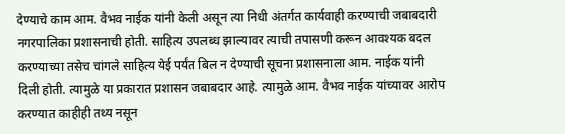देण्याचे काम आम. वैभव नाईक यांनी केली असून त्या निधी अंतर्गत कार्यवाही करण्याची जबाबदारी नगरपालिका प्रशासनाची होती. साहित्य उपलब्ध झाल्यावर त्याची तपासणी करून आवश्यक बदल करण्याच्या तसेच चांगले साहित्य येई पर्यंत बिल न देण्याची सूचना प्रशासनाला आम. नाईक यांनी दिली होती. त्यामुळे या प्रकारात प्रशासन जबाबदार आहे. त्यामुळे आम. वैभव नाईक यांच्यावर आरोप करण्यात काहीही तथ्य नसून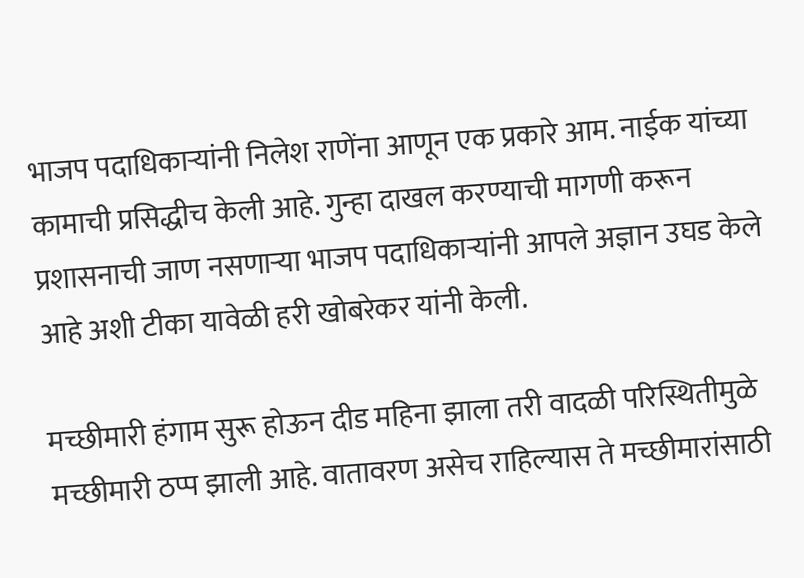भाजप पदाधिकाऱ्यांनी निलेश राणेंना आणून एक प्रकारे आम. नाईक यांच्या कामाची प्रसिद्धीच केली आहे. गुन्हा दाखल करण्याची मागणी करून प्रशासनाची जाण नसणाऱ्या भाजप पदाधिकाऱ्यांनी आपले अज्ञान उघड केले आहे अशी टीका यावेळी हरी खोबरेकर यांनी केली.

मच्छीमारी हंगाम सुरू होऊन दीड महिना झाला तरी वादळी परिस्थितीमुळे मच्छीमारी ठप्प झाली आहे. वातावरण असेच राहिल्यास ते मच्छीमारांसाठी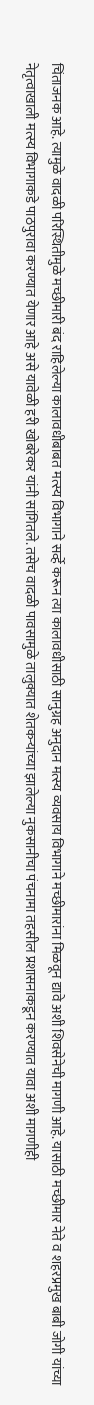चिंताजनक आहे. त्यामुळे वादळी परिस्थितीमुळे मच्छीमारी बंद राहिलेल्या कालावधीबाबत मत्स्य विभागाने सर्व्हे करून त्या कालावधीसाठी सानुग्रह अनुदान मत्स्य व्यवसाय विभागाने मच्छीमारांना मिळवून द्यावे अशी शिवसेनेची मागणी आहे. यासाठी मच्छीमार नेते व शहरप्रमुख बाबी जोगी यांच्या नेतृत्वाखाली मत्स्य विभागाकडे पाठपुरावा करण्यात येणार आहे असे यावेळी हरी खोबरेकर यांनी सांगितले. तसेच वादळी पावसामुळे तालुक्यात शेतकऱ्यांच्या झालेल्या नुकसानीचा पंचनामा तहसील प्रशासनाकडून करण्यात यावा अशी मागणीही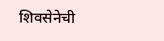शिवसेनेची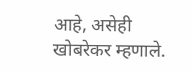आहे, असेही खोबरेकर म्हणाले.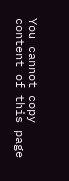You cannot copy content of this page